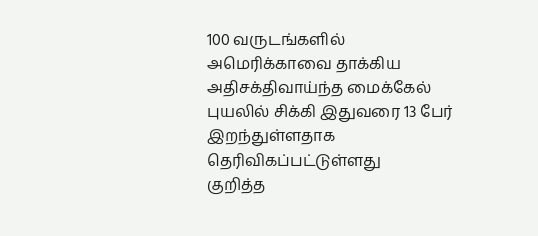100 வருடங்களில் அமெரிக்காவை தாக்கிய அதிசக்திவாய்ந்த மைக்கேல் புயலில் சிக்கி இதுவரை 13 பேர் இறந்துள்ளதாக தெரிவிகப்பட்டுள்ளது
குறித்த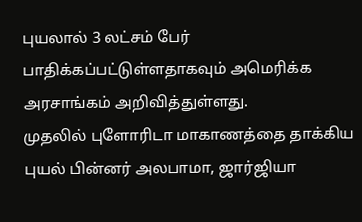புயலால் 3 லட்சம் பேர் பாதிக்கப்பட்டுள்ளதாகவும் அமெரிக்க அரசாங்கம் அறிவித்துள்ளது.
முதலில் புளோரிடா மாகாணத்தை தாக்கிய புயல் பின்னர் அலபாமா, ஜார்ஜியா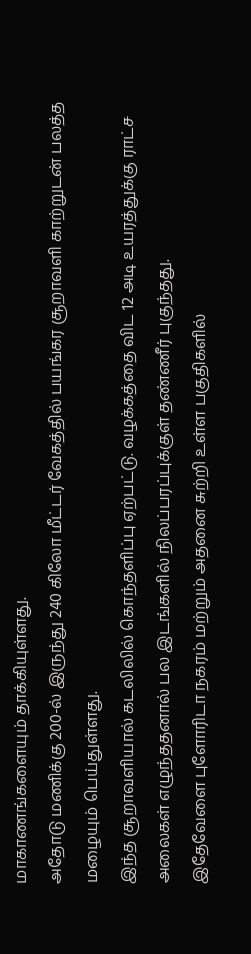மாகாணங்களையும் தாக்கியுள்ளது.
அதோடு மணிக்கு 200-ல் இருந்து 240 கிலோ மீட்டர் வேகத்தில் பயங்கர சூறாவளி காற்றுடன் பலத்த மழையும் பெய்துள்ளது.
இந்த சூறாவளியால் கடலிலில் கொந்தளிப்பு ஏற்பட்டு. வழக்கத்தை விட 12 அடி உயரத்துக்கு ராட்ச அலைகள் எழுந்ததனால் பல இடங்களில் நிலப்பரப்புக்குள் தண்ணீர் புகுந்தது.
இதேவேளை புளோரிடா நகரம் மற்றும் அதனை சுற்றி உள்ள பகுதிகளில்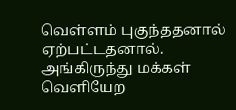வெள்ளம் புகுந்ததனால் ஏற்பட்டதனால். அங்கிருந்து மக்கள் வெளியேற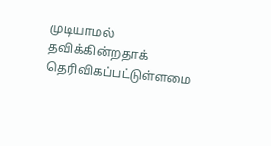முடியாமல் தவிக்கின்றதாக் தெரிவிகப்பட்டுள்ளமை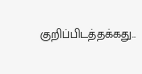குறிப்பிடத்தக்கது..